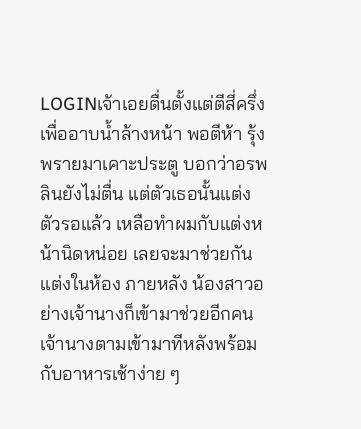LOGINเจ้าเอยตื่นตั้งแต่ตีสี่ครึ่งเพื่ออาบน้ำล้างหน้า พอตีห้า รุ้งพรายมาเคาะประตู บอกว่าอรพลินยังไม่ตื่น แต่ตัวเธอนั้นแต่งตัวรอแล้ว เหลือทำผมกับแต่งหน้านิดหน่อย เลยจะมาช่วยกันแต่งในห้อง ภายหลัง น้องสาวอย่างเจ้านางก็เข้ามาช่วยอีกคน
เจ้านางตามเข้ามาทีหลังพร้อมกับอาหารเช้าง่าย ๆ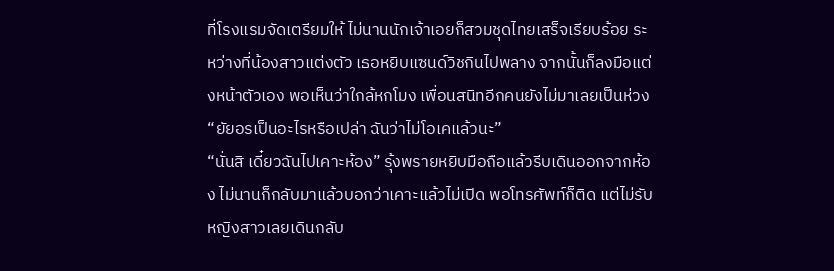ที่โรงแรมจัดเตรียมให้ ไม่นานนักเจ้าเอยก็สวมชุดไทยเสร็จเรียบร้อย ระหว่างที่น้องสาวแต่งตัว เธอหยิบแซนด์วิชกินไปพลาง จากนั้นก็ลงมือแต่งหน้าตัวเอง พอเห็นว่าใกล้หกโมง เพื่อนสนิทอีกคนยังไม่มาเลยเป็นห่วง
“ยัยอรเป็นอะไรหรือเปล่า ฉันว่าไม่โอเคแล้วนะ”
“นั่นสิ เดี๋ยวฉันไปเคาะห้อง” รุ้งพรายหยิบมือถือแล้วรีบเดินออกจากห้อง ไม่นานก็กลับมาแล้วบอกว่าเคาะแล้วไม่เปิด พอโทรศัพท์ก็ติด แต่ไม่รับ หญิงสาวเลยเดินกลับ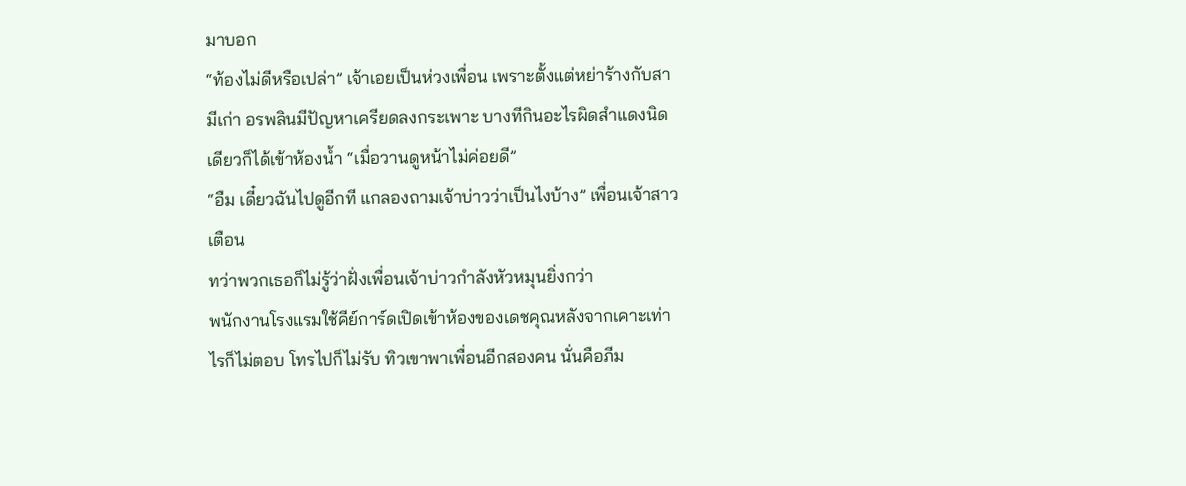มาบอก
“ท้องไม่ดีหรือเปล่า” เจ้าเอยเป็นห่วงเพื่อน เพราะตั้งแต่หย่าร้างกับสามีเก่า อรพลินมีปัญหาเครียดลงกระเพาะ บางทีกินอะไรผิดสำแดงนิดเดียวก็ได้เข้าห้องน้ำ “เมื่อวานดูหน้าไม่ค่อยดี”
“อืม เดี๋ยวฉันไปดูอีกที แกลองถามเจ้าบ่าวว่าเป็นไงบ้าง” เพื่อนเจ้าสาวเตือน
ทว่าพวกเธอก็ไม่รู้ว่าฝั่งเพื่อนเจ้าบ่าวกำลังหัวหมุนยิ่งกว่า
พนักงานโรงแรมใช้คีย์การ์ดเปิดเข้าห้องของเดชคุณหลังจากเคาะเท่าไรก็ไม่ตอบ โทรไปก็ไม่รับ ทิวเขาพาเพื่อนอีกสองคน นั่นคือภีม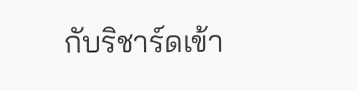กับริชาร์ดเข้า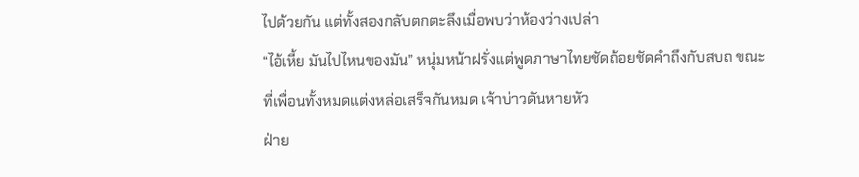ไปด้วยกัน แต่ทั้งสองกลับตกตะลึงเมื่อพบว่าห้องว่างเปล่า
“ไอ้เหี้ย มันไปไหนของมัน” หนุ่มหน้าฝรั่งแต่พูดภาษาไทยชัดถ้อยชัดคำถึงกับสบถ ขณะที่เพื่อนทั้งหมดแต่งหล่อเสร็จกันหมด เจ้าบ่าวดันหายหัว
ฝ่าย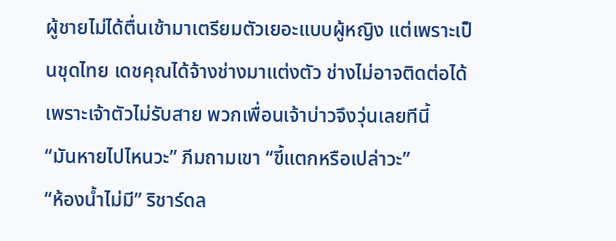ผู้ชายไม่ได้ตื่นเช้ามาเตรียมตัวเยอะแบบผู้หญิง แต่เพราะเป็นชุดไทย เดชคุณได้จ้างช่างมาแต่งตัว ช่างไม่อาจติดต่อได้เพราะเจ้าตัวไม่รับสาย พวกเพื่อนเจ้าบ่าวจึงวุ่นเลยทีนี้
“มันหายไปไหนวะ” ภีมถามเขา “ขี้แตกหรือเปล่าวะ”
“ห้องน้ำไม่มี” ริชาร์ดล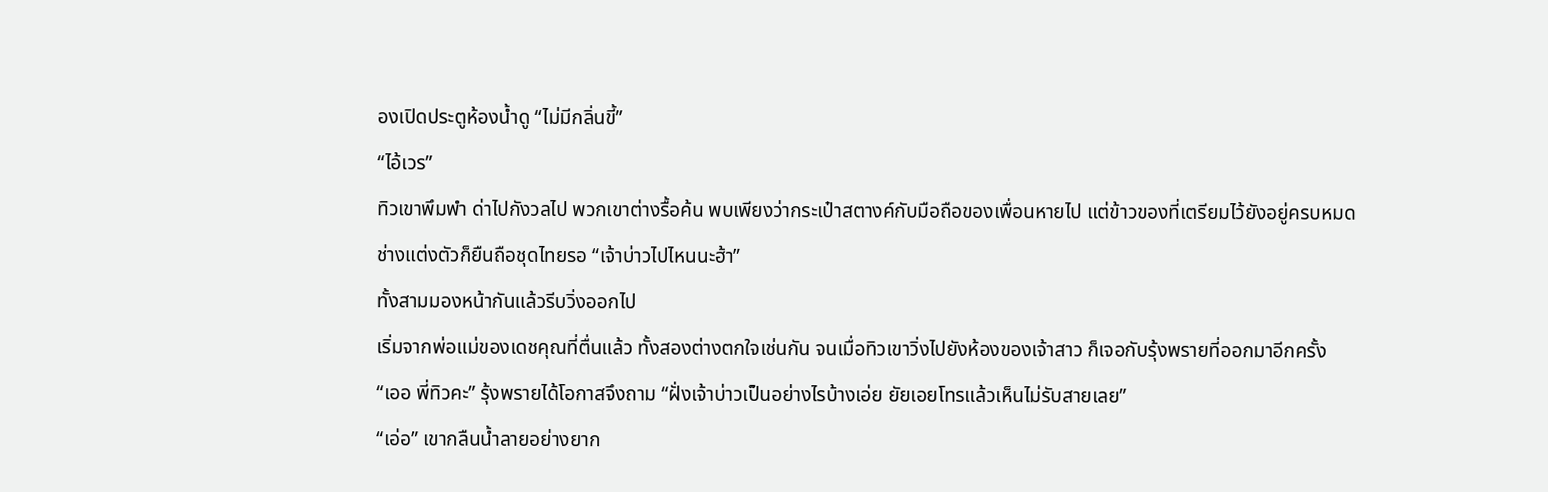องเปิดประตูห้องน้ำดู “ไม่มีกลิ่นขี้”
“ไอ้เวร”
ทิวเขาพึมพำ ด่าไปกังวลไป พวกเขาต่างรื้อค้น พบเพียงว่ากระเป๋าสตางค์กับมือถือของเพื่อนหายไป แต่ข้าวของที่เตรียมไว้ยังอยู่ครบหมด
ช่างแต่งตัวก็ยืนถือชุดไทยรอ “เจ้าบ่าวไปไหนนะฮ้า”
ทั้งสามมองหน้ากันแล้วรีบวิ่งออกไป
เริ่มจากพ่อแม่ของเดชคุณที่ตื่นแล้ว ทั้งสองต่างตกใจเช่นกัน จนเมื่อทิวเขาวิ่งไปยังห้องของเจ้าสาว ก็เจอกับรุ้งพรายที่ออกมาอีกครั้ง
“เออ พี่ทิวคะ” รุ้งพรายได้โอกาสจึงถาม “ฝั่งเจ้าบ่าวเป็นอย่างไรบ้างเอ่ย ยัยเอยโทรแล้วเห็นไม่รับสายเลย”
“เอ่อ” เขากลืนน้ำลายอย่างยาก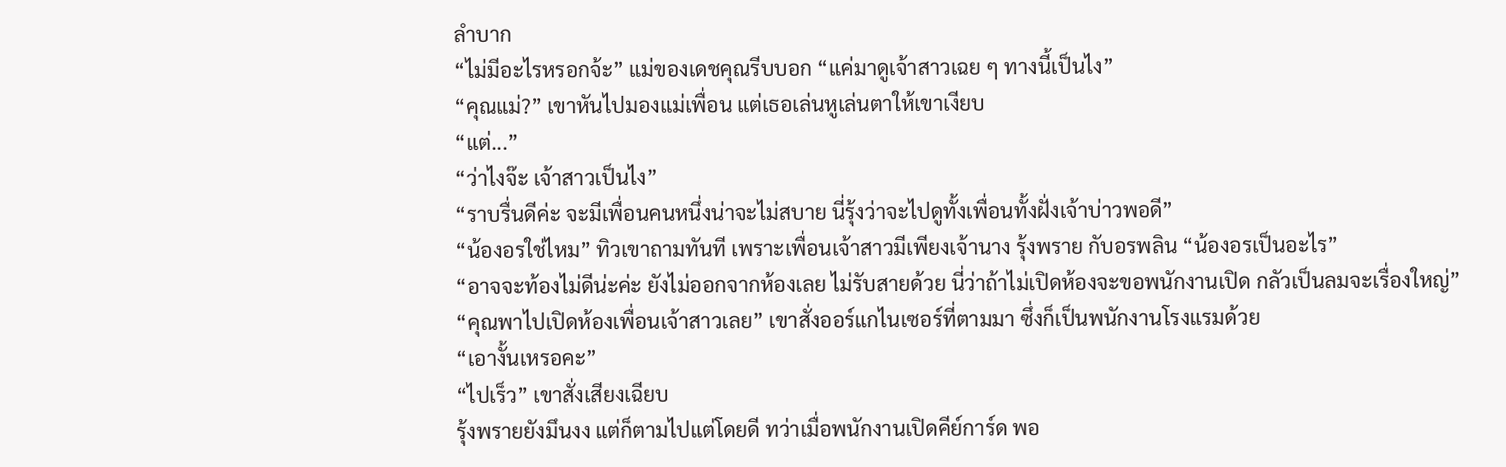ลำบาก
“ไม่มีอะไรหรอกจ้ะ” แม่ของเดชคุณรีบบอก “แค่มาดูเจ้าสาวเฉย ๆ ทางนี้เป็นไง”
“คุณแม่?” เขาหันไปมองแม่เพื่อน แต่เธอเล่นหูเล่นตาให้เขาเงียบ
“แต่...”
“ว่าไงจ๊ะ เจ้าสาวเป็นไง”
“ราบรื่นดีค่ะ จะมีเพื่อนคนหนึ่งน่าจะไม่สบาย นี่รุ้งว่าจะไปดูทั้งเพื่อนทั้งฝั่งเจ้าบ่าวพอดี”
“น้องอรใช่ไหม” ทิวเขาถามทันที เพราะเพื่อนเจ้าสาวมีเพียงเจ้านาง รุ้งพราย กับอรพลิน “น้องอรเป็นอะไร”
“อาจจะท้องไม่ดีน่ะค่ะ ยังไม่ออกจากห้องเลย ไม่รับสายด้วย นี่ว่าถ้าไม่เปิดห้องจะขอพนักงานเปิด กลัวเป็นลมจะเรื่องใหญ่”
“คุณพาไปเปิดห้องเพื่อนเจ้าสาวเลย” เขาสั่งออร์แกไนเซอร์ที่ตามมา ซึ่งก็เป็นพนักงานโรงแรมด้วย
“เอางั้นเหรอคะ”
“ไปเร็ว” เขาสั่งเสียงเฉียบ
รุ้งพรายยังมึนงง แต่ก็ตามไปแต่โดยดี ทว่าเมื่อพนักงานเปิดคีย์การ์ด พอ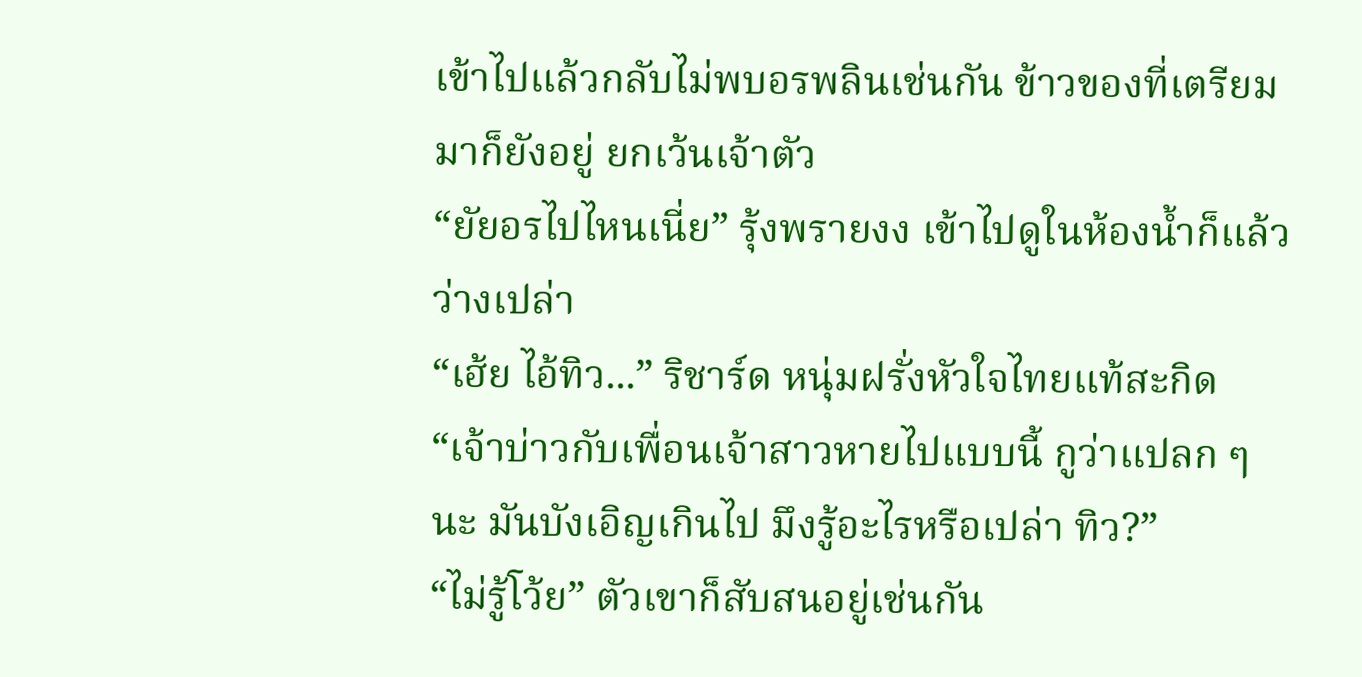เข้าไปแล้วกลับไม่พบอรพลินเช่นกัน ข้าวของที่เตรียมมาก็ยังอยู่ ยกเว้นเจ้าตัว
“ยัยอรไปไหนเนี่ย” รุ้งพรายงง เข้าไปดูในห้องน้ำก็แล้ว ว่างเปล่า
“เฮ้ย ไอ้ทิว...” ริชาร์ด หนุ่มฝรั่งหัวใจไทยแท้สะกิด “เจ้าบ่าวกับเพื่อนเจ้าสาวหายไปแบบนี้ กูว่าแปลก ๆ นะ มันบังเอิญเกินไป มึงรู้อะไรหรือเปล่า ทิว?”
“ไม่รู้โว้ย” ตัวเขาก็สับสนอยู่เช่นกัน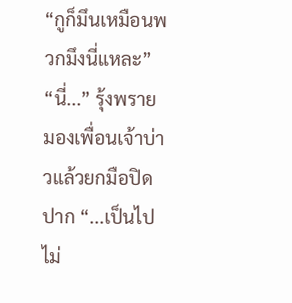“กูก็มึนเหมือนพวกมึงนี่แหละ”
“นี่...” รุ้งพรายมองเพื่อนเจ้าบ่าวแล้วยกมือปิดปาก “...เป็นไปไม่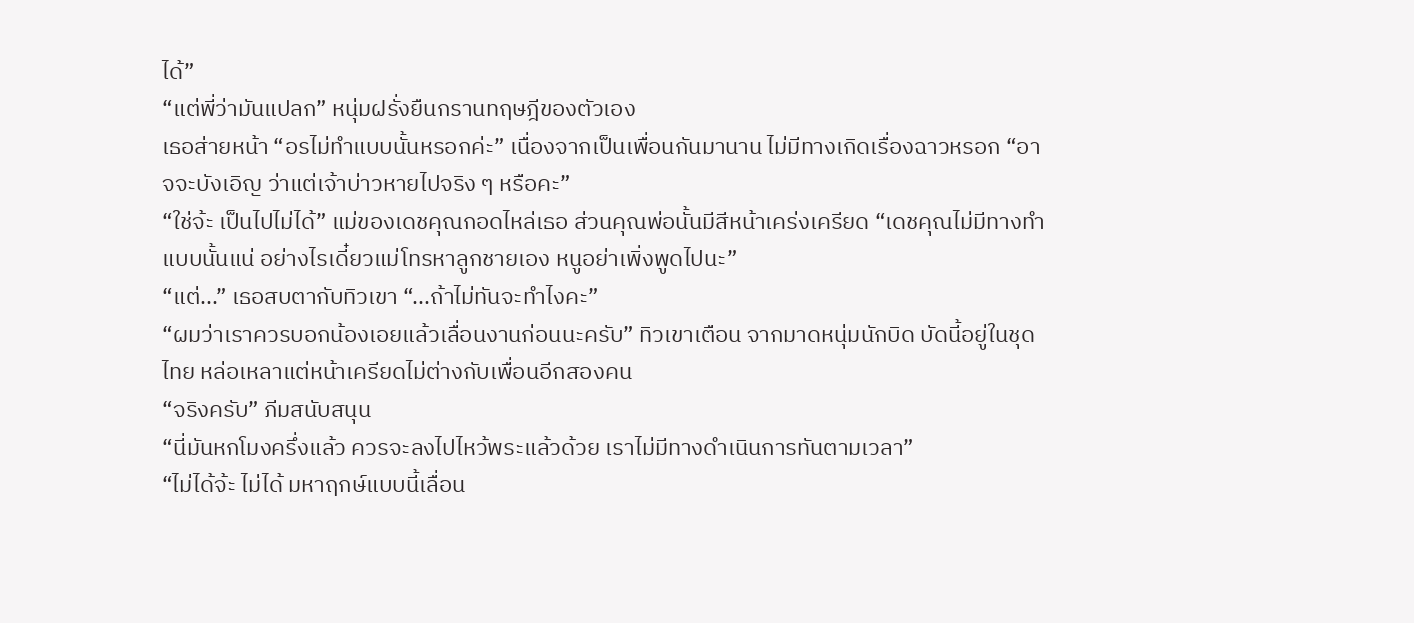ได้”
“แต่พี่ว่ามันแปลก” หนุ่มฝรั่งยืนกรานทฤษฎีของตัวเอง
เธอส่ายหน้า “อรไม่ทำแบบนั้นหรอกค่ะ” เนื่องจากเป็นเพื่อนกันมานาน ไม่มีทางเกิดเรื่องฉาวหรอก “อาจจะบังเอิญ ว่าแต่เจ้าบ่าวหายไปจริง ๆ หรือคะ”
“ใช่จ้ะ เป็นไปไม่ได้” แม่ของเดชคุณกอดไหล่เธอ ส่วนคุณพ่อนั้นมีสีหน้าเคร่งเครียด “เดชคุณไม่มีทางทำแบบนั้นแน่ อย่างไรเดี๋ยวแม่โทรหาลูกชายเอง หนูอย่าเพิ่งพูดไปนะ”
“แต่...” เธอสบตากับทิวเขา “...ถ้าไม่ทันจะทำไงคะ”
“ผมว่าเราควรบอกน้องเอยแล้วเลื่อนงานก่อนนะครับ” ทิวเขาเตือน จากมาดหนุ่มนักบิด บัดนี้อยู่ในชุดไทย หล่อเหลาแต่หน้าเครียดไม่ต่างกับเพื่อนอีกสองคน
“จริงครับ” ภีมสนับสนุน
“นี่มันหกโมงครึ่งแล้ว ควรจะลงไปไหว้พระแล้วด้วย เราไม่มีทางดำเนินการทันตามเวลา”
“ไม่ได้จ้ะ ไม่ได้ มหาฤกษ์แบบนี้เลื่อน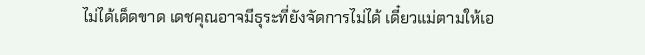ไม่ได้เด็ดขาด เดชคุณอาจมีธุระที่ยังจัดการไม่ได้ เดี๋ยวแม่ตามให้เอ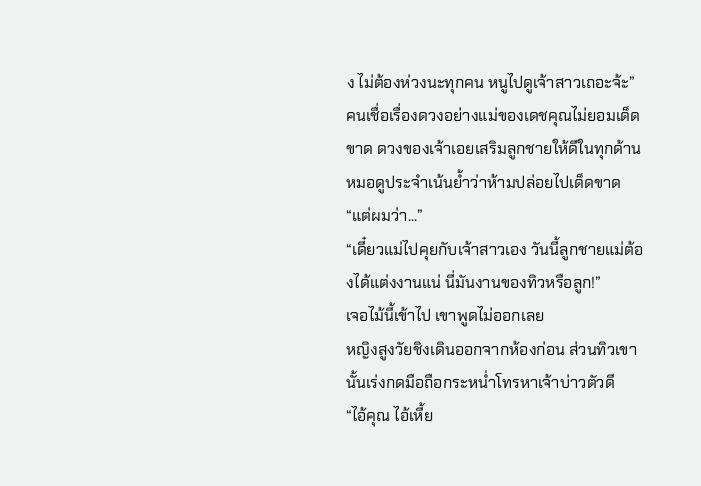ง ไม่ต้องห่วงนะทุกคน หนูไปดูเจ้าสาวเถอะจ้ะ”
คนเชื่อเรื่องดวงอย่างแม่ของเดชคุณไม่ยอมเด็ดขาด ดวงของเจ้าเอยเสริมลูกชายให้ดีในทุกด้าน หมอดูประจำเน้นย้ำว่าห้ามปล่อยไปเด็ดขาด
“แต่ผมว่า...”
“เดี๋ยวแม่ไปคุยกับเจ้าสาวเอง วันนี้ลูกชายแม่ต้องได้แต่งงานแน่ นี่มันงานของทิวหรือลูก!”
เจอไม้นี้เข้าไป เขาพูดไม่ออกเลย
หญิงสูงวัยชิงเดินออกจากห้องก่อน ส่วนทิวเขานั้นเร่งกดมือถือกระหน่ำโทรหาเจ้าบ่าวตัวดี
“ไอ้คุณ ไอ้เหี้ย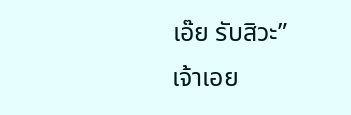เอ๊ย รับสิวะ”
เจ้าเอย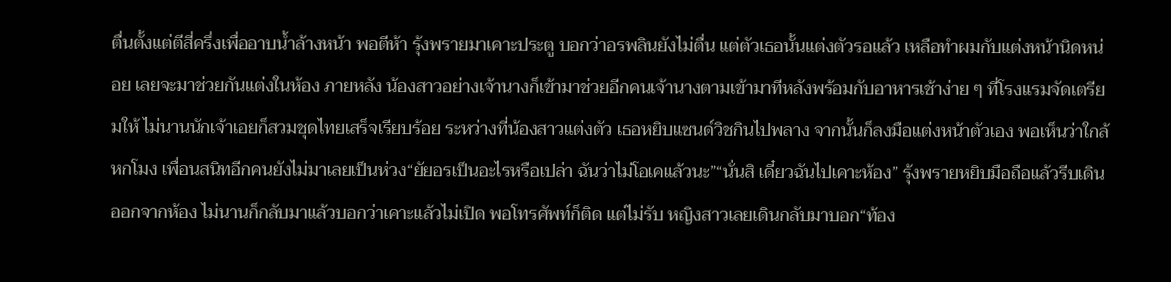ตื่นตั้งแต่ตีสี่ครึ่งเพื่ออาบน้ำล้างหน้า พอตีห้า รุ้งพรายมาเคาะประตู บอกว่าอรพลินยังไม่ตื่น แต่ตัวเธอนั้นแต่งตัวรอแล้ว เหลือทำผมกับแต่งหน้านิดหน่อย เลยจะมาช่วยกันแต่งในห้อง ภายหลัง น้องสาวอย่างเจ้านางก็เข้ามาช่วยอีกคนเจ้านางตามเข้ามาทีหลังพร้อมกับอาหารเช้าง่าย ๆ ที่โรงแรมจัดเตรียมให้ ไม่นานนักเจ้าเอยก็สวมชุดไทยเสร็จเรียบร้อย ระหว่างที่น้องสาวแต่งตัว เธอหยิบแซนด์วิชกินไปพลาง จากนั้นก็ลงมือแต่งหน้าตัวเอง พอเห็นว่าใกล้หกโมง เพื่อนสนิทอีกคนยังไม่มาเลยเป็นห่วง“ยัยอรเป็นอะไรหรือเปล่า ฉันว่าไม่โอเคแล้วนะ”“นั่นสิ เดี๋ยวฉันไปเคาะห้อง” รุ้งพรายหยิบมือถือแล้วรีบเดินออกจากห้อง ไม่นานก็กลับมาแล้วบอกว่าเคาะแล้วไม่เปิด พอโทรศัพท์ก็ติด แต่ไม่รับ หญิงสาวเลยเดินกลับมาบอก“ท้อง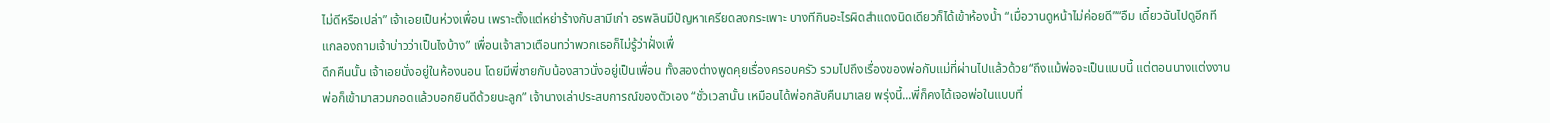ไม่ดีหรือเปล่า” เจ้าเอยเป็นห่วงเพื่อน เพราะตั้งแต่หย่าร้างกับสามีเก่า อรพลินมีปัญหาเครียดลงกระเพาะ บางทีกินอะไรผิดสำแดงนิดเดียวก็ได้เข้าห้องน้ำ “เมื่อวานดูหน้าไม่ค่อยดี”“อืม เดี๋ยวฉันไปดูอีกที แกลองถามเจ้าบ่าวว่าเป็นไงบ้าง” เพื่อนเจ้าสาวเตือนทว่าพวกเธอก็ไม่รู้ว่าฝั่งเพื่
ดึกคืนนั้น เจ้าเอยนั่งอยู่ในห้องนอน โดยมีพี่ชายกับน้องสาวนั่งอยู่เป็นเพื่อน ทั้งสองต่างพูดคุยเรื่องครอบครัว รวมไปถึงเรื่องของพ่อกับแม่ที่ผ่านไปแล้วด้วย“ถึงแม้พ่อจะเป็นแบบนี้ แต่ตอนนางแต่งงาน พ่อก็เข้ามาสวมกอดแล้วบอกยินดีด้วยนะลูก” เจ้านางเล่าประสบการณ์ของตัวเอง “ชั่วเวลานั้น เหมือนได้พ่อกลับคืนมาเลย พรุ่งนี้...พี่ก็คงได้เจอพ่อในแบบที่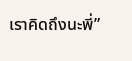เราคิดถึงนะพี่”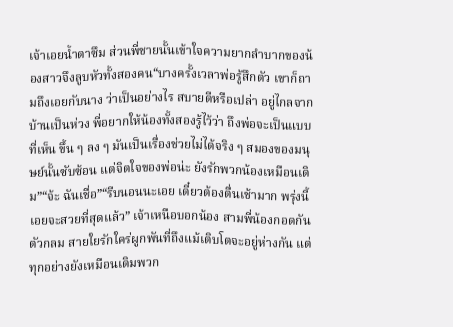เจ้าเอยน้ำตาซึม ส่วนพี่ชายนั้นเข้าใจความยากลำบากของน้องสาวจึงลูบหัวทั้งสองคน“บางครั้งเวลาพ่อรู้สึกตัว เขาก็ถามถึงเอยกับนาง ว่าเป็นอย่างไร สบายดีหรือเปล่า อยู่ไกลจากบ้านเป็นห่วง พี่อยากให้น้องทั้งสองรู้ไว้ว่า ถึงพ่อจะเป็นแบบที่เห็น ขึ้น ๆ ลง ๆ มันเป็นเรื่องช่วยไม่ได้จริง ๆ สมองของมนุษย์นั้นซับซ้อน แต่จิตใจของพ่อน่ะ ยังรักพวกน้องเหมือนเดิม”“จ้ะ ฉันเชื่อ”“รีบนอนนะเอย เดี๋ยวต้องตื่นเช้ามาก พรุ่งนี้เอยจะสวยที่สุดแล้ว” เจ้าเหนือบอกน้อง สามพี่น้องกอดกันตัวกลม สายใยรักใคร่ผูกพันที่ถึงแม้เติบโตจะอยู่ห่างกัน แต่ทุกอย่างยังเหมือนเดิมพวก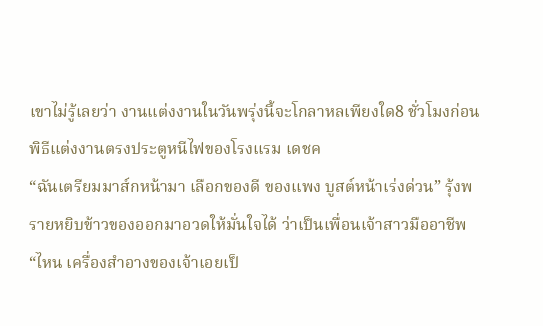เขาไม่รู้เลยว่า งานแต่งงานในวันพรุ่งนี้จะโกลาหลเพียงใด8 ชั่วโมงก่อนพิธีแต่งงานตรงประตูหนีไฟของโรงแรม เดชค
“ฉันเตรียมมาส์กหน้ามา เลือกของดี ของแพง บูสต์หน้าเร่งด่วน” รุ้งพรายหยิบข้าวของออกมาอวดให้มั่นใจได้ ว่าเป็นเพื่อนเจ้าสาวมืออาชีพ “ไหน เครื่องสำอางของเจ้าเอยเป็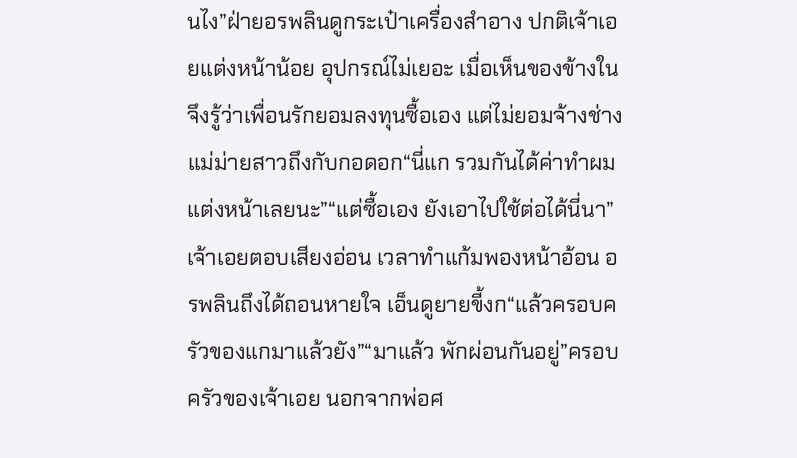นไง”ฝ่ายอรพลินดูกระเป๋าเครื่องสำอาง ปกติเจ้าเอยแต่งหน้าน้อย อุปกรณ์ไม่เยอะ เมื่อเห็นของข้างใน จึงรู้ว่าเพื่อนรักยอมลงทุนซื้อเอง แต่ไม่ยอมจ้างช่าง แม่ม่ายสาวถึงกับกอดอก“นี่แก รวมกันได้ค่าทำผมแต่งหน้าเลยนะ”“แต่ซื้อเอง ยังเอาไปใช้ต่อได้นี่นา” เจ้าเอยตอบเสียงอ่อน เวลาทำแก้มพองหน้าอ้อน อรพลินถึงได้ถอนหายใจ เอ็นดูยายขี้งก“แล้วครอบครัวของแกมาแล้วยัง”“มาแล้ว พักผ่อนกันอยู่”ครอบครัวของเจ้าเอย นอกจากพ่อศ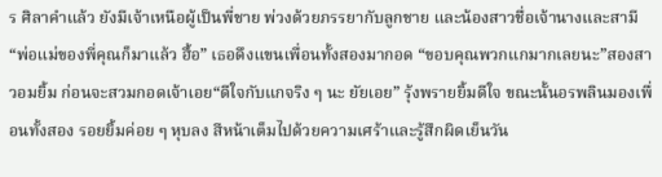ร ศิลาคำแล้ว ยังมีเจ้าเหนือผู้เป็นพี่ชาย พ่วงด้วยภรรยากับลูกชาย และน้องสาวชื่อเจ้านางและสามี“พ่อแม่ของพี่คุณก็มาแล้ว ฮื้อ” เธอดึงแขนเพื่อนทั้งสองมากอด “ขอบคุณพวกแกมากเลยนะ”สองสาวอมยิ้ม ก่อนจะสวมกอดเจ้าเอย“ดีใจกับแกจริง ๆ นะ ยัยเอย” รุ้งพรายยิ้มดีใจ ขณะนั้นอรพลินมองเพื่อนทั้งสอง รอยยิ้มค่อย ๆ หุบลง สีหน้าเต็มไปด้วยความเศร้าและรู้สึกผิดเย็นวัน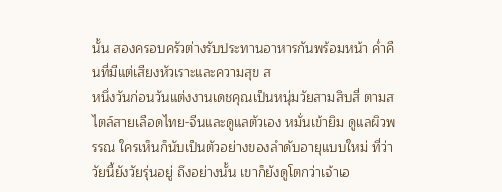นั้น สองครอบครัวต่างรับประทานอาหารกันพร้อมหน้า ค่ำคืนที่มีแต่เสียงหัวเราะและความสุข ส
หนึ่งวันก่อนวันแต่งงานเดชคุณเป็นหนุ่มวัยสามสิบสี่ ตามสไตล์สายเลือดไทย-จีนและดูแลตัวเอง หมั่นเข้ายิม ดูแลผิวพรรณ ใครเห็นก็นับเป็นตัวอย่างของลำดับอายุแบบใหม่ ที่ว่าวัยนี้ยังวัยรุ่นอยู่ ถึงอย่างนั้น เขาก็ยังดูโตกว่าเจ้าเอ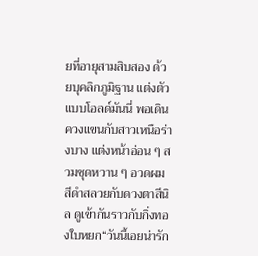ยที่อายุสามสิบสอง ด้วยบุคลิกภูมิฐาน แต่งตัวแบบโอลด์มันนี่ พอเดินควงแขนกับสาวเหนือร่างบาง แต่งหน้าอ่อน ๆ สวมชุดหวาน ๆ อวดผมสีดำสลวยกับดวงตาสีนิล ดูเข้ากันราวกับกิ่งทองใบหยก“วันนี้เอยน่ารัก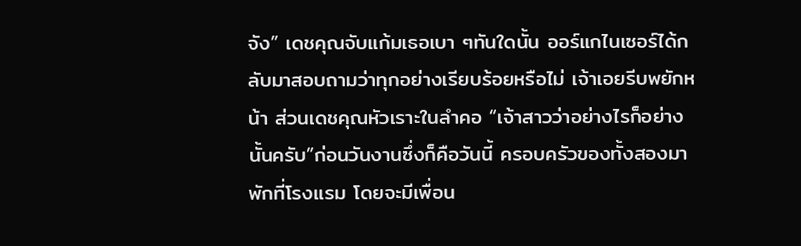จัง” เดชคุณจับแก้มเธอเบา ๆทันใดนั้น ออร์แกไนเซอร์ได้กลับมาสอบถามว่าทุกอย่างเรียบร้อยหรือไม่ เจ้าเอยรีบพยักหน้า ส่วนเดชคุณหัวเราะในลำคอ “เจ้าสาวว่าอย่างไรก็อย่างนั้นครับ”ก่อนวันงานซึ่งก็คือวันนี้ ครอบครัวของทั้งสองมาพักที่โรงแรม โดยจะมีเพื่อน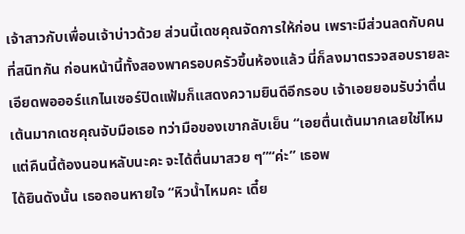เจ้าสาวกับเพื่อนเจ้าบ่าวด้วย ส่วนนี้เดชคุณจัดการให้ก่อน เพราะมีส่วนลดกับคนที่สนิทกัน ก่อนหน้านี้ทั้งสองพาครอบครัวขึ้นห้องแล้ว นี่ก็ลงมาตรวจสอบรายละเอียดพอออร์แกไนเซอร์ปิดแฟ้มก็แสดงความยินดีอีกรอบ เจ้าเอยยอมรับว่าตื่นเต้นมากเดชคุณจับมือเธอ ทว่ามือของเขากลับเย็น “เอยตื่นเต้นมากเลยใช่ไหม แต่คืนนี้ต้องนอนหลับนะคะ จะได้ตื่นมาสวย ๆ”“ค่ะ” เธอพ
ได้ยินดังนั้น เธอถอนหายใจ “หิวน้ำไหมคะ เดี๋ย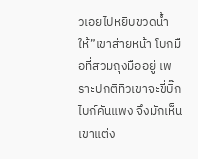วเอยไปหยิบขวดน้ำให้”เขาส่ายหน้า โบกมือที่สวมถุงมืออยู่ เพราะปกติทิวเขาจะขี่บิ๊กไบก์คันแพง จึงมักเห็นเขาแต่ง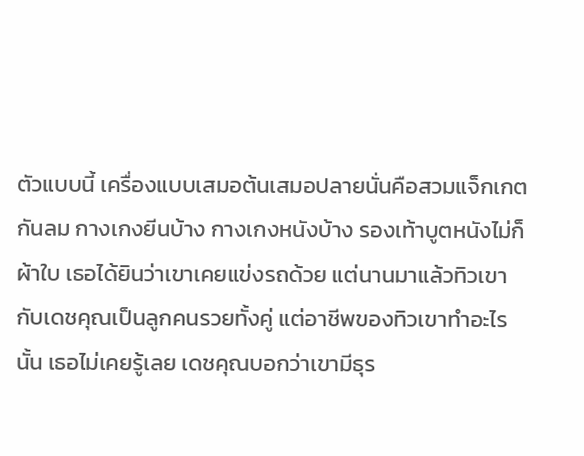ตัวแบบนี้ เครื่องแบบเสมอต้นเสมอปลายนั่นคือสวมแจ็กเกตกันลม กางเกงยีนบ้าง กางเกงหนังบ้าง รองเท้าบูตหนังไม่ก็ผ้าใบ เธอได้ยินว่าเขาเคยแข่งรถด้วย แต่นานมาแล้วทิวเขากับเดชคุณเป็นลูกคนรวยทั้งคู่ แต่อาชีพของทิวเขาทำอะไรนั้น เธอไม่เคยรู้เลย เดชคุณบอกว่าเขามีธุร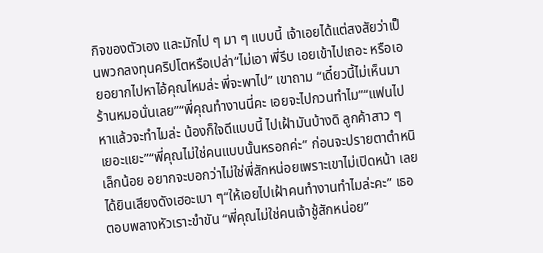กิจของตัวเอง และมักไป ๆ มา ๆ แบบนี้ เจ้าเอยได้แต่สงสัยว่าเป็นพวกลงทุนคริปโตหรือเปล่า“ไม่เอา พี่รีบ เอยเข้าไปเถอะ หรือเอยอยากไปหาไอ้คุณไหมล่ะ พี่จะพาไป” เขาถาม “เดี๋ยวนี้ไม่เห็นมาร้านหมอนั่นเลย”“พี่คุณทำงานนี่คะ เอยจะไปกวนทำไม”“แฟนไปหาแล้วจะทำไมล่ะ น้องก็ใจดีแบบนี้ ไปเฝ้ามันบ้างดิ ลูกค้าสาว ๆ เยอะแยะ”“พี่คุณไม่ใช่คนแบบนั้นหรอกค่ะ” ก่อนจะปรายตาตำหนิเล็กน้อย อยากจะบอกว่าไม่ใช่พี่สักหน่อยเพราะเขาไม่เปิดหน้า เลยได้ยินเสียงดังเฮอะเบา ๆ“ให้เอยไปเฝ้าคนทำงานทำไมล่ะคะ” เธอตอบพลางหัวเราะขำขัน “พี่คุณไม่ใช่คนเจ้าชู้สักหน่อย”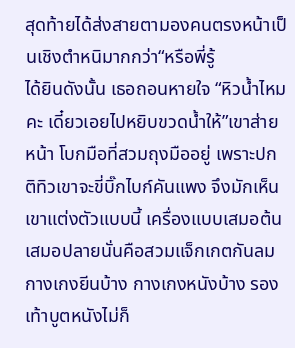สุดท้ายได้ส่งสายตามองคนตรงหน้าเป็นเชิงตำหนิมากกว่า“หรือพี่รู้
ได้ยินดังนั้น เธอถอนหายใจ “หิวน้ำไหมคะ เดี๋ยวเอยไปหยิบขวดน้ำให้”เขาส่ายหน้า โบกมือที่สวมถุงมืออยู่ เพราะปกติทิวเขาจะขี่บิ๊กไบก์คันแพง จึงมักเห็นเขาแต่งตัวแบบนี้ เครื่องแบบเสมอต้นเสมอปลายนั่นคือสวมแจ็กเกตกันลม กางเกงยีนบ้าง กางเกงหนังบ้าง รองเท้าบูตหนังไม่ก็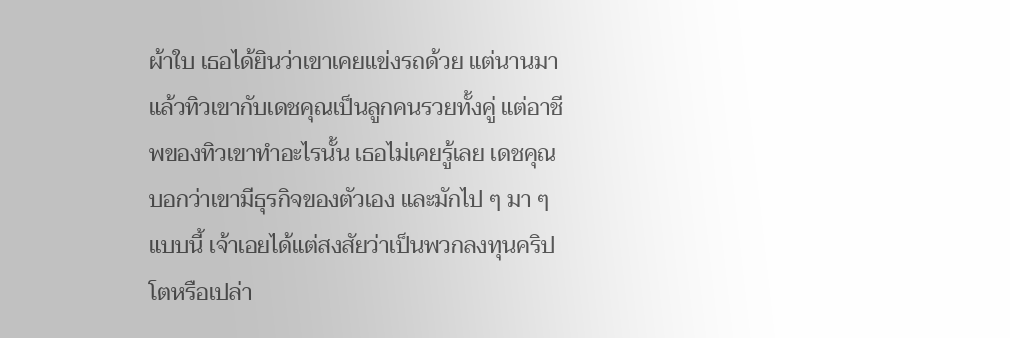ผ้าใบ เธอได้ยินว่าเขาเคยแข่งรถด้วย แต่นานมาแล้วทิวเขากับเดชคุณเป็นลูกคนรวยทั้งคู่ แต่อาชีพของทิวเขาทำอะไรนั้น เธอไม่เคยรู้เลย เดชคุณบอกว่าเขามีธุรกิจของตัวเอง และมักไป ๆ มา ๆ แบบนี้ เจ้าเอยได้แต่สงสัยว่าเป็นพวกลงทุนคริปโตหรือเปล่า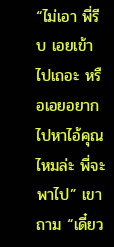“ไม่เอา พี่รีบ เอยเข้าไปเถอะ หรือเอยอยากไปหาไอ้คุณไหมล่ะ พี่จะพาไป” เขาถาม “เดี๋ยว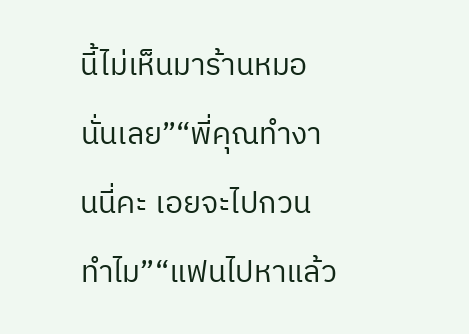นี้ไม่เห็นมาร้านหมอนั่นเลย”“พี่คุณทำงานนี่คะ เอยจะไปกวนทำไม”“แฟนไปหาแล้ว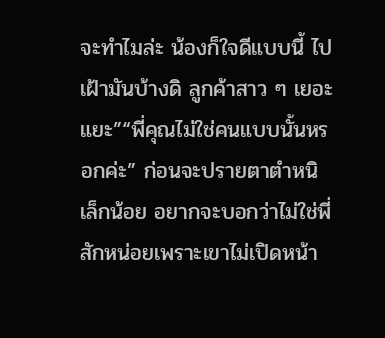จะทำไมล่ะ น้องก็ใจดีแบบนี้ ไปเฝ้ามันบ้างดิ ลูกค้าสาว ๆ เยอะแยะ”“พี่คุณไม่ใช่คนแบบนั้นหรอกค่ะ” ก่อนจะปรายตาตำหนิเล็กน้อย อยากจะบอกว่าไม่ใช่พี่สักหน่อยเพราะเขาไม่เปิดหน้า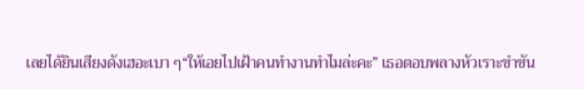เลยได้ยินเสียงดังเฮอะเบา ๆ“ให้เอยไปเฝ้าคนทำงานทำไมล่ะคะ” เธอตอบพลางหัวเราะขำขัน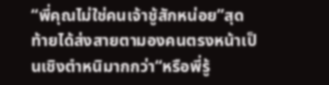“พี่คุณไม่ใช่คนเจ้าชู้สักหน่อย”สุดท้ายได้ส่งสายตามองคนตรงหน้าเป็นเชิงตำหนิมากกว่า“หรือพี่รู้